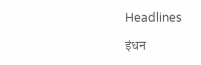Headlines

इंधन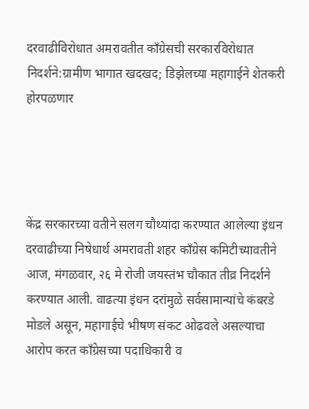दरवाढीविरोधात अमरावतीत काँग्रेसची सरकारविरोधात निदर्शने:ग्रामीण भागात खदखद; डिझेलच्या महागाईने शेतकरी होरपळणार




केंद्र सरकारच्या वतीने सलग चौथ्यांदा करण्यात आलेल्या इंधन दरवाढीच्या निषेधार्थ अमरावती शहर काँग्रेस कमिटीच्यावतीने आज, मंगळवार, २६ मे रोजी जयस्तंभ चौकात तीव्र निदर्शने करण्यात आली. वाढत्या इंधन दरांमुळे सर्वसामान्यांचे कंबरडे मोडले असून, महागाईचे भीषण संकट ओढवले असल्याचा आरोप करत काँग्रेसच्या पदाधिकारी व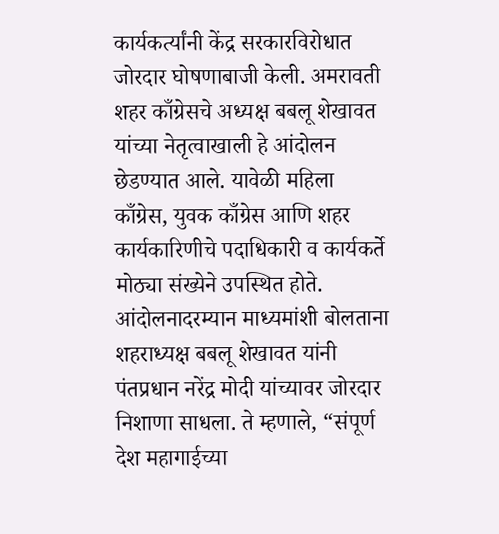कार्यकर्त्यांनी केंद्र सरकारविरोधात जोरदार घोषणाबाजी केली. अमरावती शहर काँग्रेसचे अध्यक्ष बबलू शेखावत यांच्या नेतृत्वाखाली हे आंदोलन छेडण्यात आले. यावेळी महिला काँग्रेस, युवक काँग्रेस आणि शहर कार्यकारिणीचे पदाधिकारी व कार्यकर्ते मोठ्या संख्येने उपस्थित होते. आंदोलनादरम्यान माध्यमांशी बोलताना शहराध्यक्ष बबलू शेखावत यांनी पंतप्रधान नरेंद्र मोदी यांच्यावर जोरदार निशाणा साधला. ते म्हणाले, “संपूर्ण देश महागाईच्या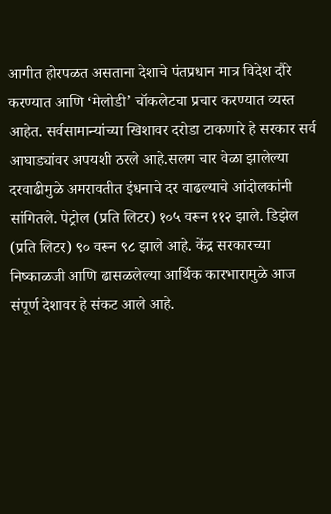आगीत होरपळत असताना देशाचे पंतप्रधान मात्र विदेश दौरे करण्यात आणि ‘मेलोडी’ चॉकलेटचा प्रचार करण्यात व्यस्त आहेत. सर्वसामान्यांच्या खिशावर दरोडा टाकणारे हे सरकार सर्व आघाड्यांवर अपयशी ठरले आहे.सलग चार वेळा झालेल्या दरवाढीमुळे अमरावतीत इंधनाचे दर वाढल्याचे आंदोलकांनी सांगितले. पेट्रोल (प्रति लिटर) १०५ वरून ११२ झाले. डिझेल (प्रति लिटर) ९० वरून ९८ झाले आहे. केंद्र सरकारच्या निष्काळजी आणि ढासळलेल्या आर्थिक कारभारामुळे आज संपूर्ण देशावर हे संकट आले आहे.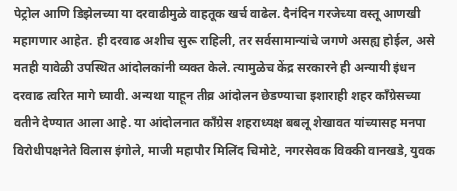पेट्रोल आणि डिझेलच्या या दरवाढीमुळे वाहतूक खर्च वाढेल. दैनंदिन गरजेच्या वस्तू आणखी महागणार आहेत. ही दरवाढ अशीच सुरू राहिली, तर सर्वसामान्यांचे जगणे असह्य होईल, असे मतही यावेळी उपस्थित आंदोलकांनी व्यक्त केले. त्यामुळेच केंद्र सरकारने ही अन्यायी इंधन दरवाढ त्वरित मागे घ्यावी. अन्यथा याहून तीव्र आंदोलन छेडण्याचा इशाराही शहर काँग्रेसच्या वतीने देण्यात आला आहे. या आंदोलनात काँग्रेस शहराध्यक्ष बबलू शेखावत यांच्यासह मनपा विरोधीपक्षनेते विलास इंगोले, माजी महापौर मिलिंद चिमोटे, नगरसेवक विक्की वानखडे, युवक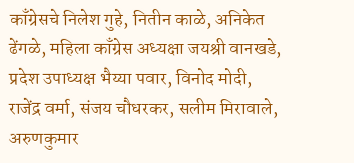काँग्रेसचे निलेश गुहे, नितीन काळे, अनिकेत ढेंगळे, महिला काँग्रेस अध्यक्षा जयश्री वानखडे, प्रदेश उपाध्यक्ष भैय्या पवार, विनोद मोदी, राजेंद्र वर्मा, संजय चौधरकर, सलीम मिरावाले, अरुणकुमार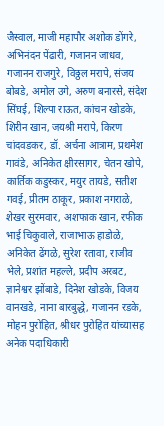जैस्वाल, माजी महापौर अशोक डोंगरे, अभिनंदन पेंढारी, गजानन जाधव, गजानन राजगुरे, विठ्ठल मरापे, संजय बोबडे, अमोल उगे, अरुण बनारसे, संदेश सिंघई, शिल्पा राऊत, कांचन खोडके, शिरीन खान, जयश्री मरापे, किरण चांदवडकर, डॉ. अर्चना आत्राम, प्रथमेश गावंडे, अनिकेत क्षीरसागर, चेतन खोपे, कार्तिक कडुस्कर, मयुर तायडे, सतीश गवई, प्रीतम ठाकूर, प्रकाश नगराळे, शेखर सुरमवार, अशफाक खान, रफीक भाई चिकुवाले, राजाभाऊ हाडोळे, अनिकेत ढेंगळे, सुरेश रतावा, राजीव भेले, प्रशांत महल्ले, प्रदीप अरबट, ज्ञानेश्वर झोंबाडे, दिनेश खोडके, विजय वानखडे, नाना बारबुद्धे, गजानन रडके, मोहन पुरोहित, श्रीधर पुरोहित यांच्यासह अनेक पदाधिकारी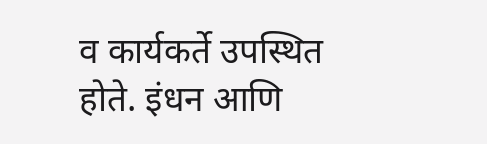व कार्यकर्ते उपस्थित होते. इंधन आणि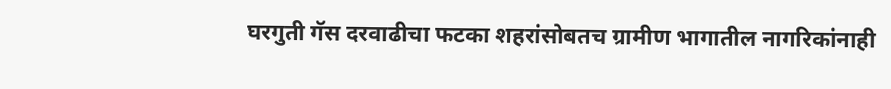घरगुती गॅस दरवाढीचा फटका शहरांसोबतच ग्रामीण भागातील नागरिकांनाही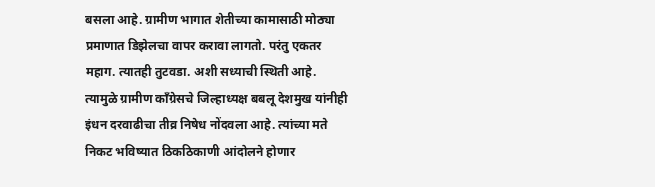बसला आहे. ग्रामीण भागात शेतीच्या कामासाठी मोठ्या प्रमाणात डिझेलचा वापर करावा लागतो. परंतु एकतर महाग. त्यातही तुटवडा. अशी सध्याची स्थिती आहे. त्यामुळे ग्रामीण काँग्रेसचे जिल्हाध्यक्ष बबलू देशमुख यांनीही इंधन दरवाढीचा तीव्र निषेध नोंदवला आहे. त्यांच्या मते निकट भविष्यात ठिकठिकाणी आंदोलने होणार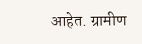आहेत. ग्रामीण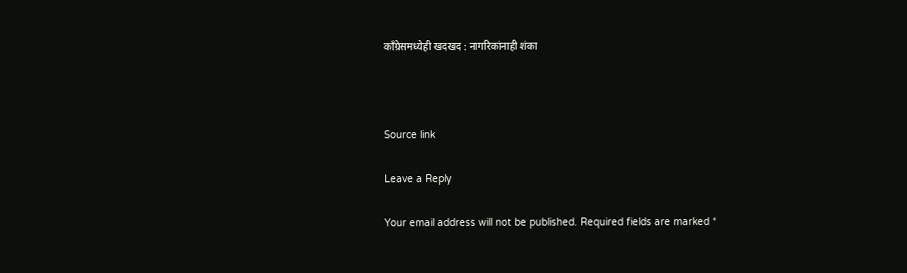काँग्रेसमध्येही खदखद : नागरिकांनाही शंका



Source link

Leave a Reply

Your email address will not be published. Required fields are marked *